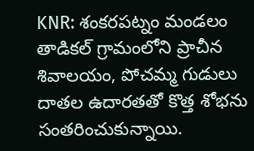KNR: శంకరపట్నం మండలం తాడికల్ గ్రామంలోని ప్రాచీన శివాలయం, పోచమ్మ గుడులు దాతల ఉదారతతో కొత్త శోభను సంతరించుకున్నాయి.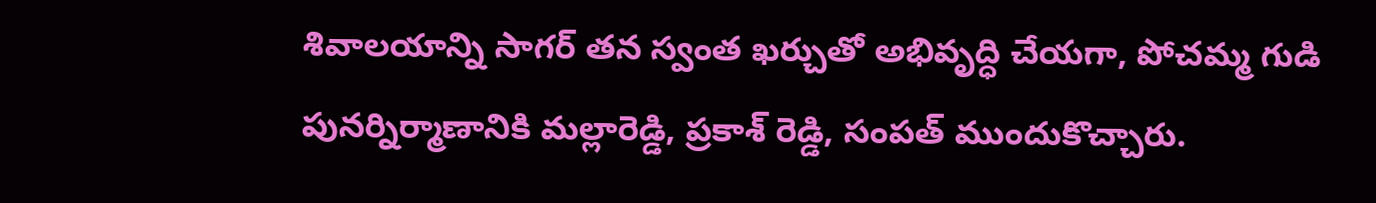శివాలయాన్ని సాగర్ తన స్వంత ఖర్చుతో అభివృద్ధి చేయగా, పోచమ్మ గుడి పునర్నిర్మాణానికి మల్లారెడ్డి, ప్రకాశ్ రెడ్డి, సంపత్ ముందుకొచ్చారు.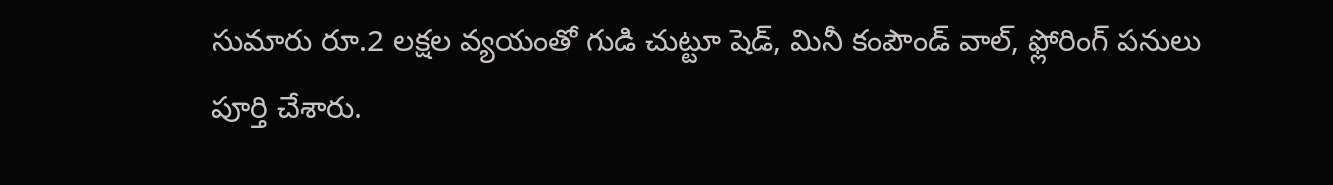సుమారు రూ.2 లక్షల వ్యయంతో గుడి చుట్టూ షెడ్, మినీ కంపౌండ్ వాల్, ఫ్లోరింగ్ పనులు పూర్తి చేశారు.